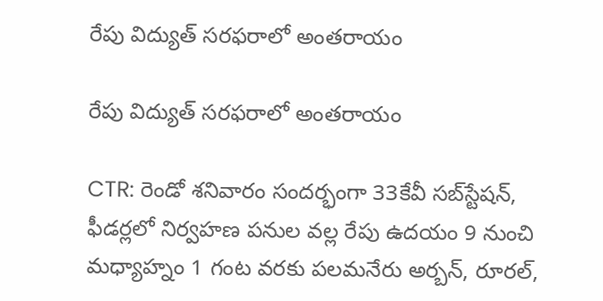రేపు విద్యుత్ సరఫరాలో అంతరాయం

రేపు విద్యుత్ సరఫరాలో అంతరాయం

CTR: రెండో శనివారం సందర్భంగా 33కేవీ సబ్‌స్టేషన్, ఫీడర్లలో నిర్వహణ పనుల వల్ల రేపు ఉదయం 9 నుంచి మధ్యాహ్నం 1 గంట వరకు పలమనేరు అర్బన్, రూరల్,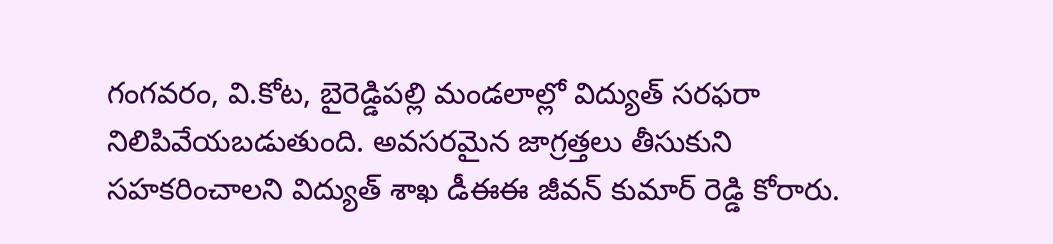గంగవరం, వి.కోట, బైరెడ్డిపల్లి మండలాల్లో విద్యుత్ సరఫరా నిలిపివేయబడుతుంది. అవసరమైన జాగ్రత్తలు తీసుకుని సహకరించాలని విద్యుత్ శాఖ డీఈఈ జీవన్ కుమార్ రెడ్డి కోరారు.